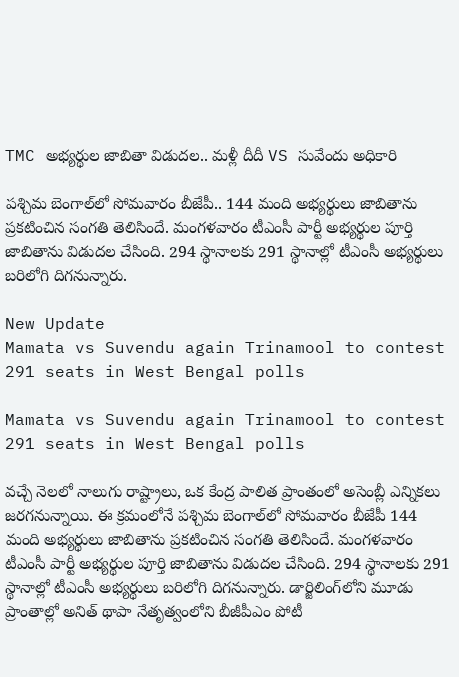TMC అభ్యర్థుల జాబితా విడుదల.. మళ్లీ దీదీ VS సువేందు అధికారి

పశ్చిమ బెంగాల్‌లో సోమవారం బీజేపీ.. 144 మంది అభ్యర్థులు జాబితాను ప్రకటించిన సంగతి తెలిసిందే. మంగళవారం టీఎంసీ పార్టీ అభ్యర్థుల పూర్తి జాబితాను విడుదల చేసింది. 294 స్థానాలకు 291 స్థానాల్లో టీఎంసీ అభ్యర్థులు బరిలోగి దిగనున్నారు.

New Update
Mamata vs Suvendu again Trinamool to contest 291 seats in West Bengal polls

Mamata vs Suvendu again Trinamool to contest 291 seats in West Bengal polls

వచ్చే నెలలో నాలుగు రాష్ట్రాలు, ఒక కేంద్ర పాలిత ప్రాంతంలో అసెంబ్లీ ఎన్నికలు జరగనున్నాయి. ఈ క్రమంలోనే పశ్చిమ బెంగాల్‌లో సోమవారం బీజేపీ 144 మంది అభ్యర్థులు జాబితాను ప్రకటించిన సంగతి తెలిసిందే. మంగళవారం టీఎంసీ పార్టీ అభ్యర్థుల పూర్తి జాబితాను విడుదల చేసింది. 294 స్థానాలకు 291 స్థానాల్లో టీఎంసీ అభ్యర్థులు బరిలోగి దిగనున్నారు. డార్జిలింగ్‌లోని మూడు ప్రాంతాల్లో అనిత్ థాపా నేతృత్వంలోని బీజీపీఎం పోటీ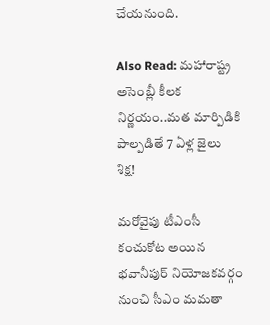చేయనుంది.

Also Read: మహారాష్ట్ర అసెంబ్లీ కీలక నిర్ణయం..మత మార్పిడికి పాల్పడితే 7 ఏళ్ల జైలు శిక్ష!

మరోవైపు టీఎంసీ కంచుకోట అయిన భవానీపుర్‌ నియోజకవర్గం నుంచి సీఎం మమతా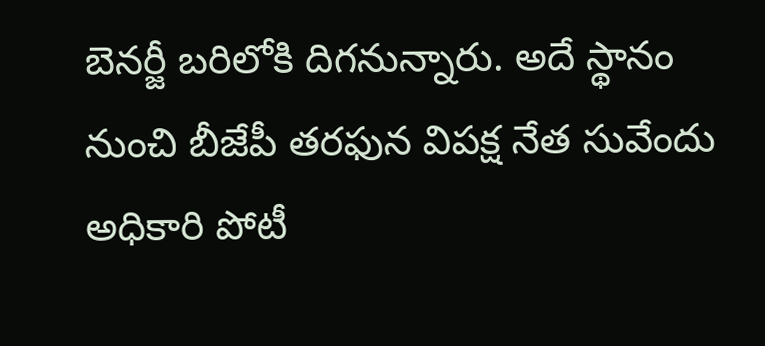బెనర్జీ బరిలోకి దిగనున్నారు. అదే స్థానం నుంచి బీజేపీ తరఫున విపక్ష నేత సువేందు అధికారి పోటీ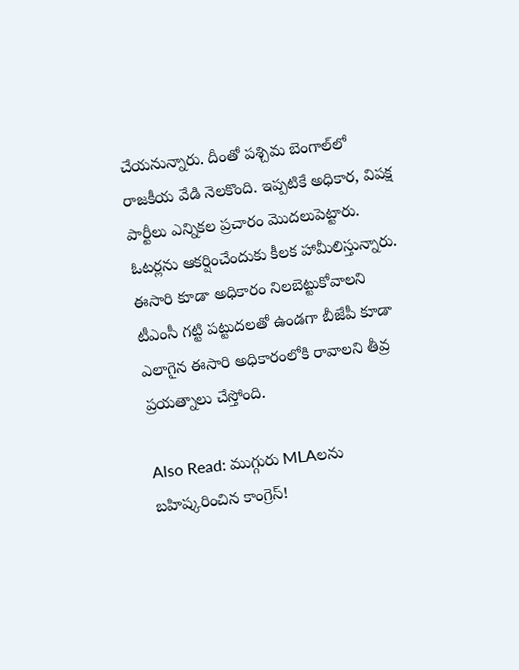చేయనున్నారు. దీంతో పశ్చిమ బెంగాల్‌లో రాజకీయ వేడి నెలకొంది. ఇప్పటికే అధికార, విపక్ష పార్టీలు ఎన్నికల ప్రచారం మొదలుపెట్టారు. ఓటర్లను ఆకర్షించేందుకు కీలక హామీలిస్తున్నారు. ఈసారి కూడా అధికారం నిలబెట్టుకోవాలని టీఎంసీ గట్టి పట్టుదలతో ఉండగా బీజేపీ కూడా ఎలాగైన ఈసారి అధికారంలోకి రావాలని తీవ్ర ప్రయత్నాలు చేస్తోంది.

Also Read: ముగ్గురు MLAలను బహిష్కరించిన కాంగ్రెస్!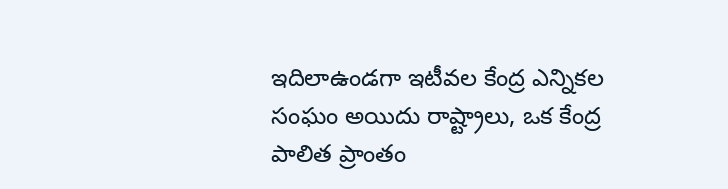ఇదిలాఉండగా ఇటీవల కేంద్ర ఎన్నికల సంఘం అయిదు రాష్ట్రాలు, ఒక కేంద్ర పాలిత ప్రాంతం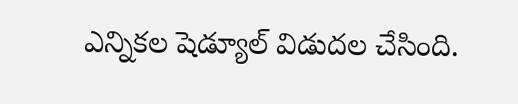ఎన్నికల షెడ్యూల్ విడుదల చేసింది.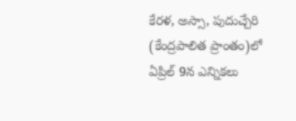కేరళ, అస్సా, పుదుచ్చేరి (కేంద్రపాలిత ప్రాంతం)లో ఏప్రిల్ 9న ఎన్నికలు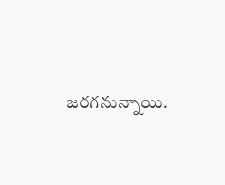జరగనున్నాయి.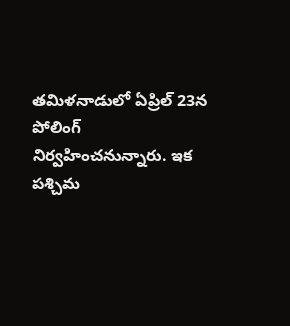తమిళనాడులో ఏప్రిల్ 23న పోలింగ్ నిర్వహించనున్నారు. ఇక పశ్చిమ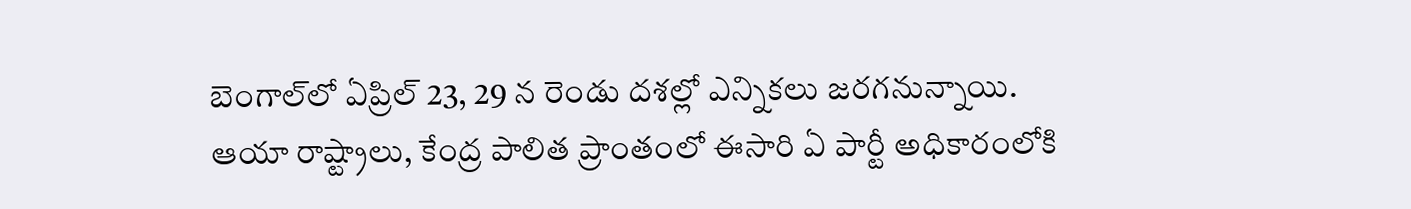బెంగాల్‌లో ఏప్రిల్ 23, 29 న రెండు దశల్లో ఎన్నికలు జరగనున్నాయి. ఆయా రాష్ట్రాలు, కేంద్ర పాలిత ప్రాంతంలో ఈసారి ఏ పార్టీ అధికారంలోకి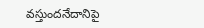వస్తుందనేదానిపై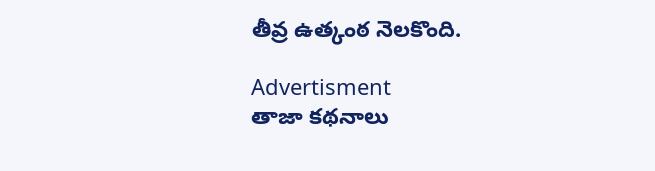తీవ్ర ఉత్కంఠ నెలకొంది.

Advertisment
తాజా కథనాలు